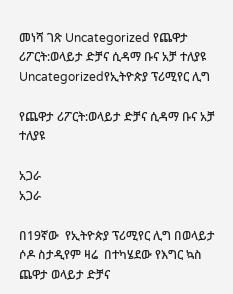መነሻ ገጽ Uncategorized የጨዋታ ሪፖርት:ወላይታ ድቻና ሲዳማ ቡና አቻ ተለያዩ
Uncategorizedየኢትዮጵያ ፕሪሚየር ሊግ

የጨዋታ ሪፖርት:ወላይታ ድቻና ሲዳማ ቡና አቻ ተለያዩ

አጋራ
አጋራ

በ19ኛው  የኢትዮጵያ ፕሪሚየር ሊግ በወላይታ ሶዶ ስታዲየም ዛሬ  በተካሄደው የእግር ኳስ ጨዋታ ወላይታ ድቻና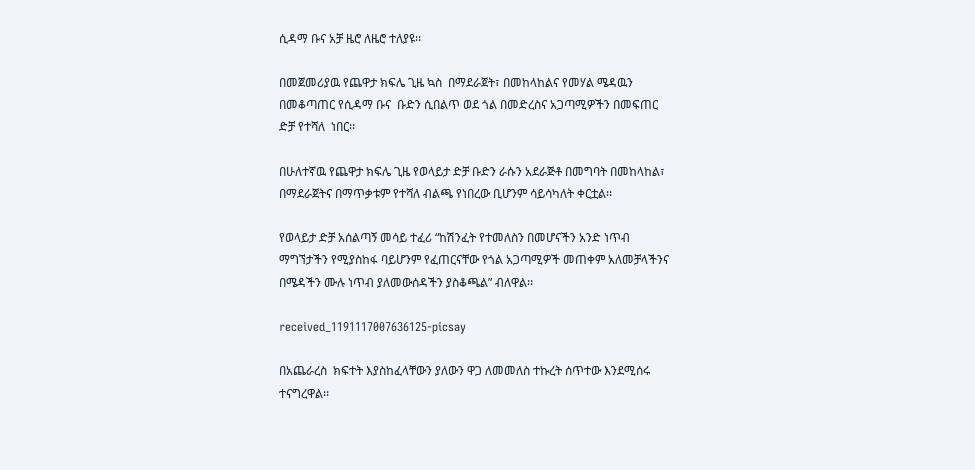ሲዳማ ቡና አቻ ዜሮ ለዜሮ ተለያዩ፡፡

በመጀመሪያዉ የጨዋታ ክፍሌ ጊዜ ኳስ  በማደራጀት፣ በመከላከልና የመሃል ሜዳዉን በመቆጣጠር የሲዳማ ቡና  ቡድን ሲበልጥ ወደ ጎል በመድረስና አጋጣሚዎችን በመፍጠር ድቻ የተሻለ  ነበር፡፡

በሁለተኛዉ የጨዋታ ክፍሌ ጊዜ የወላይታ ድቻ ቡድን ራሱን አደራጅቶ በመግባት በመከላከል፣  በማደራጀትና በማጥቃቱም የተሻለ ብልጫ የነበረው ቢሆንም ሳይሳካለት ቀርቷል፡፡

የወላይታ ድቻ አሰልጣኝ መሳይ ተፈሪ “ከሽንፈት የተመለስን በመሆናችን አንድ ነጥብ ማግኘታችን የሚያስከፋ ባይሆንም የፈጠርናቸው የጎል አጋጣሚዎች መጠቀም አለመቻላችንና በሜዳችን ሙሉ ነጥብ ያለመውሰዳችን ያስቆጫል” ብለዋል፡፡

received_1191117007636125-picsay

በአጨራረስ  ክፍተት እያስከፈላቸውን ያለውን ዋጋ ለመመለስ ተኩረት ሰጥተው እንደሚሰሩ ተናግረዋል፡፡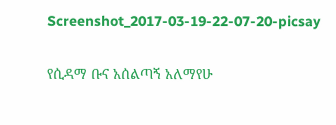Screenshot_2017-03-19-22-07-20-picsay

የሲዳማ ቡና አሰልጣኝ አለማየሁ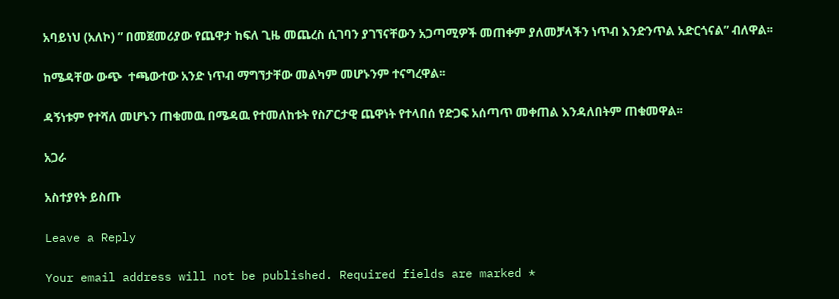አባይነህ (አለኮ) ” በመጀመሪያው የጨዋታ ከፍለ ጊዜ መጨረስ ሲገባን ያገኘናቸውን አጋጣሚዎች መጠቀም ያለመቻላችን ነጥብ እንድንጥል አድርጎናል” ብለዋል፡፡

ከሜዳቸው ውጭ  ተጫውተው አንድ ነጥብ ማግኘታቸው መልካም መሆኑንም ተናግረዋል፡፡

ዳኝነቱም የተሻለ መሆኑን ጠቁመዉ በሜዳዉ የተመለከቱት የስፖርታዊ ጨዋነት የተላበሰ የድጋፍ አሰጣጥ መቀጠል እንዳለበትም ጠቁመዋል፡፡

አጋራ

አስተያየት ይስጡ

Leave a Reply

Your email address will not be published. Required fields are marked *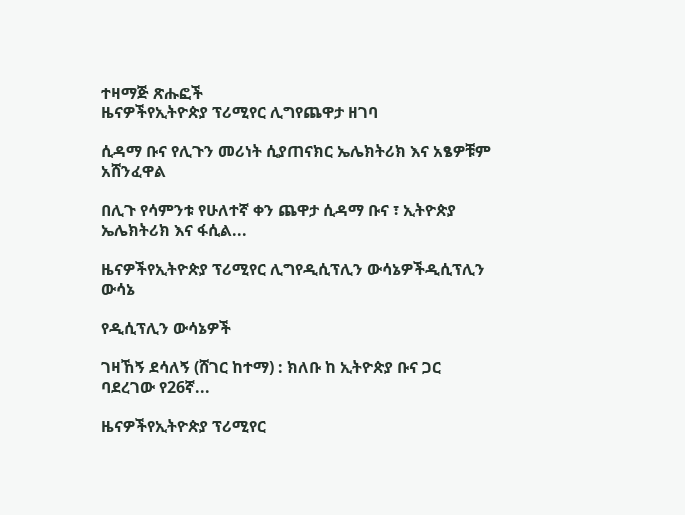ተዛማጅ ጽሑፎች
ዜናዎችየኢትዮጵያ ፕሪሚየር ሊግየጨዋታ ዘገባ

ሲዳማ ቡና የሊጉን መሪነት ሲያጠናክር ኤሌክትሪክ እና አፄዎቹም አሸንፈዋል

በሊጉ የሳምንቱ የሁለተኛ ቀን ጨዋታ ሲዳማ ቡና ፣ ኢትዮጵያ ኤሌክትሪክ እና ፋሲል...

ዜናዎችየኢትዮጵያ ፕሪሚየር ሊግየዲሲፕሊን ውሳኔዎችዲሲፕሊን ውሳኔ

የዲሲፕሊን ውሳኔዎች

ገዛኸኝ ደሳለኝ (ሸገር ከተማ) : ክለቡ ከ ኢትዮጵያ ቡና ጋር ባደረገው የ26ኛ...

ዜናዎችየኢትዮጵያ ፕሪሚየር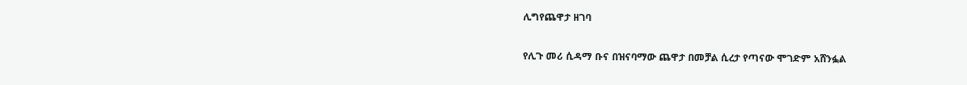ሊግየጨዋታ ዘገባ

የሊጉ መሪ ሲዳማ ቡና በዝናባማው ጨዋታ በመቻል ሲረታ የጣናው ሞገድም አሸንፏል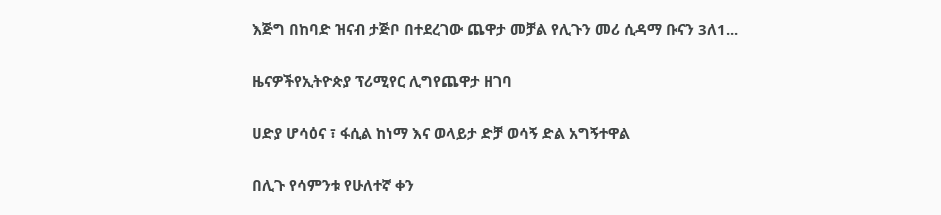እጅግ በከባድ ዝናብ ታጅቦ በተደረገው ጨዋታ መቻል የሊጉን መሪ ሲዳማ ቡናን 3ለ1...

ዜናዎችየኢትዮጵያ ፕሪሚየር ሊግየጨዋታ ዘገባ

ሀድያ ሆሳዕና ፣ ፋሲል ከነማ እና ወላይታ ድቻ ወሳኝ ድል አግኝተዋል

በሊጉ የሳምንቱ የሁለተኛ ቀን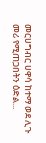መርሀግብር ሀዋሳ ከተማ ወደ ሊጉ መሪ የሚጠጋበትን ዕድል...